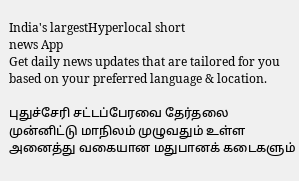India's largestHyperlocal short
news App
Get daily news updates that are tailored for you based on your preferred language & location.

புதுச்சேரி சட்டப்பேரவை தேர்தலை முன்னிட்டு மாநிலம் முழுவதும் உள்ள அனைத்து வகையான மதுபானக் கடைகளும்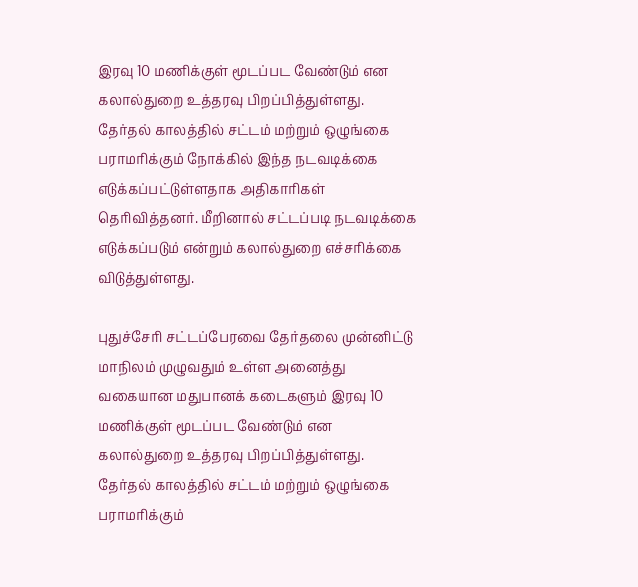இரவு 10 மணிக்குள் மூடப்பட வேண்டும் என கலால்துறை உத்தரவு பிறப்பித்துள்ளது. தேர்தல் காலத்தில் சட்டம் மற்றும் ஒழுங்கை பராமரிக்கும் நோக்கில் இந்த நடவடிக்கை எடுக்கப்பட்டுள்ளதாக அதிகாரிகள் தெரிவித்தனர். மீறினால் சட்டப்படி நடவடிக்கை எடுக்கப்படும் என்றும் கலால்துறை எச்சரிக்கை விடுத்துள்ளது.

புதுச்சேரி சட்டப்பேரவை தேர்தலை முன்னிட்டு மாநிலம் முழுவதும் உள்ள அனைத்து வகையான மதுபானக் கடைகளும் இரவு 10 மணிக்குள் மூடப்பட வேண்டும் என கலால்துறை உத்தரவு பிறப்பித்துள்ளது. தேர்தல் காலத்தில் சட்டம் மற்றும் ஒழுங்கை பராமரிக்கும்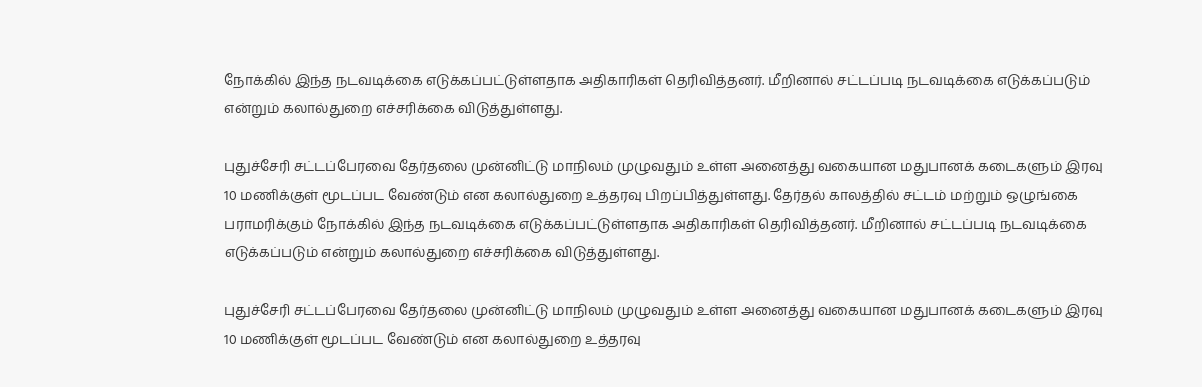நோக்கில் இந்த நடவடிக்கை எடுக்கப்பட்டுள்ளதாக அதிகாரிகள் தெரிவித்தனர். மீறினால் சட்டப்படி நடவடிக்கை எடுக்கப்படும் என்றும் கலால்துறை எச்சரிக்கை விடுத்துள்ளது.

புதுச்சேரி சட்டப்பேரவை தேர்தலை முன்னிட்டு மாநிலம் முழுவதும் உள்ள அனைத்து வகையான மதுபானக் கடைகளும் இரவு 10 மணிக்குள் மூடப்பட வேண்டும் என கலால்துறை உத்தரவு பிறப்பித்துள்ளது. தேர்தல் காலத்தில் சட்டம் மற்றும் ஒழுங்கை பராமரிக்கும் நோக்கில் இந்த நடவடிக்கை எடுக்கப்பட்டுள்ளதாக அதிகாரிகள் தெரிவித்தனர். மீறினால் சட்டப்படி நடவடிக்கை எடுக்கப்படும் என்றும் கலால்துறை எச்சரிக்கை விடுத்துள்ளது.

புதுச்சேரி சட்டப்பேரவை தேர்தலை முன்னிட்டு மாநிலம் முழுவதும் உள்ள அனைத்து வகையான மதுபானக் கடைகளும் இரவு 10 மணிக்குள் மூடப்பட வேண்டும் என கலால்துறை உத்தரவு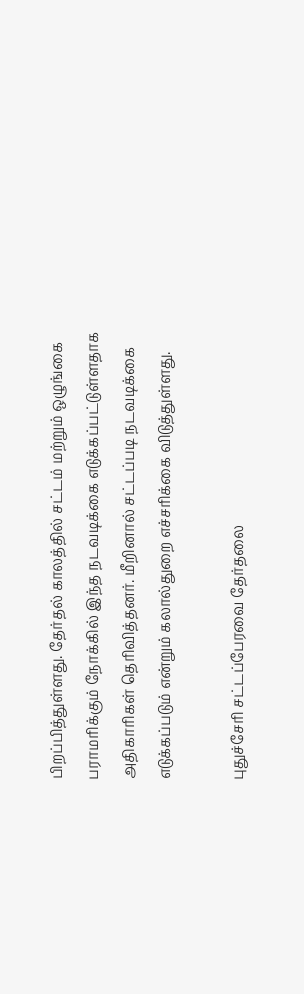பிறப்பித்துள்ளது. தேர்தல் காலத்தில் சட்டம் மற்றும் ஒழுங்கை பராமரிக்கும் நோக்கில் இந்த நடவடிக்கை எடுக்கப்பட்டுள்ளதாக அதிகாரிகள் தெரிவித்தனர். மீறினால் சட்டப்படி நடவடிக்கை எடுக்கப்படும் என்றும் கலால்துறை எச்சரிக்கை விடுத்துள்ளது.

புதுச்சேரி சட்டப்பேரவை தேர்தலை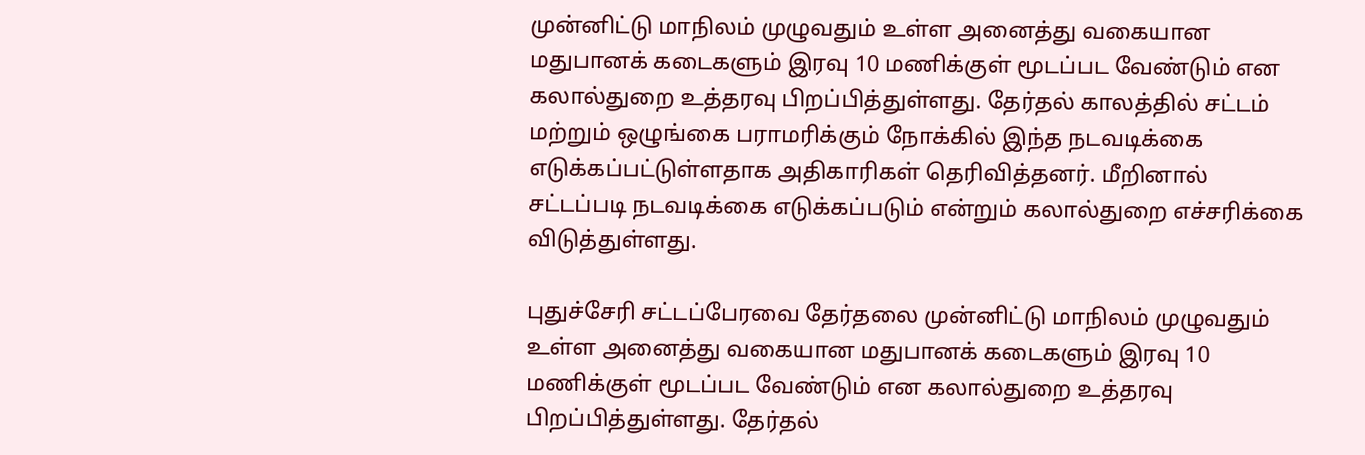முன்னிட்டு மாநிலம் முழுவதும் உள்ள அனைத்து வகையான மதுபானக் கடைகளும் இரவு 10 மணிக்குள் மூடப்பட வேண்டும் என கலால்துறை உத்தரவு பிறப்பித்துள்ளது. தேர்தல் காலத்தில் சட்டம் மற்றும் ஒழுங்கை பராமரிக்கும் நோக்கில் இந்த நடவடிக்கை எடுக்கப்பட்டுள்ளதாக அதிகாரிகள் தெரிவித்தனர். மீறினால் சட்டப்படி நடவடிக்கை எடுக்கப்படும் என்றும் கலால்துறை எச்சரிக்கை விடுத்துள்ளது.

புதுச்சேரி சட்டப்பேரவை தேர்தலை முன்னிட்டு மாநிலம் முழுவதும் உள்ள அனைத்து வகையான மதுபானக் கடைகளும் இரவு 10 மணிக்குள் மூடப்பட வேண்டும் என கலால்துறை உத்தரவு பிறப்பித்துள்ளது. தேர்தல்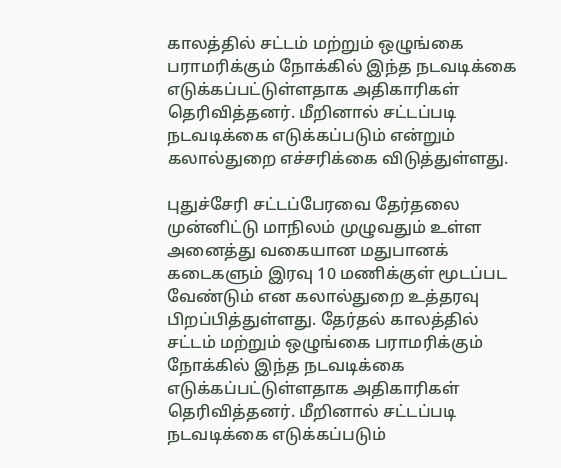காலத்தில் சட்டம் மற்றும் ஒழுங்கை பராமரிக்கும் நோக்கில் இந்த நடவடிக்கை எடுக்கப்பட்டுள்ளதாக அதிகாரிகள் தெரிவித்தனர். மீறினால் சட்டப்படி நடவடிக்கை எடுக்கப்படும் என்றும் கலால்துறை எச்சரிக்கை விடுத்துள்ளது.

புதுச்சேரி சட்டப்பேரவை தேர்தலை முன்னிட்டு மாநிலம் முழுவதும் உள்ள அனைத்து வகையான மதுபானக் கடைகளும் இரவு 10 மணிக்குள் மூடப்பட வேண்டும் என கலால்துறை உத்தரவு பிறப்பித்துள்ளது. தேர்தல் காலத்தில் சட்டம் மற்றும் ஒழுங்கை பராமரிக்கும் நோக்கில் இந்த நடவடிக்கை எடுக்கப்பட்டுள்ளதாக அதிகாரிகள் தெரிவித்தனர். மீறினால் சட்டப்படி நடவடிக்கை எடுக்கப்படும்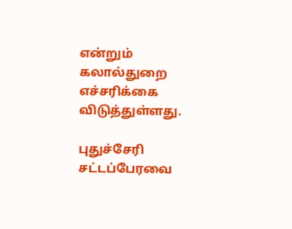என்றும் கலால்துறை எச்சரிக்கை விடுத்துள்ளது.

புதுச்சேரி சட்டப்பேரவை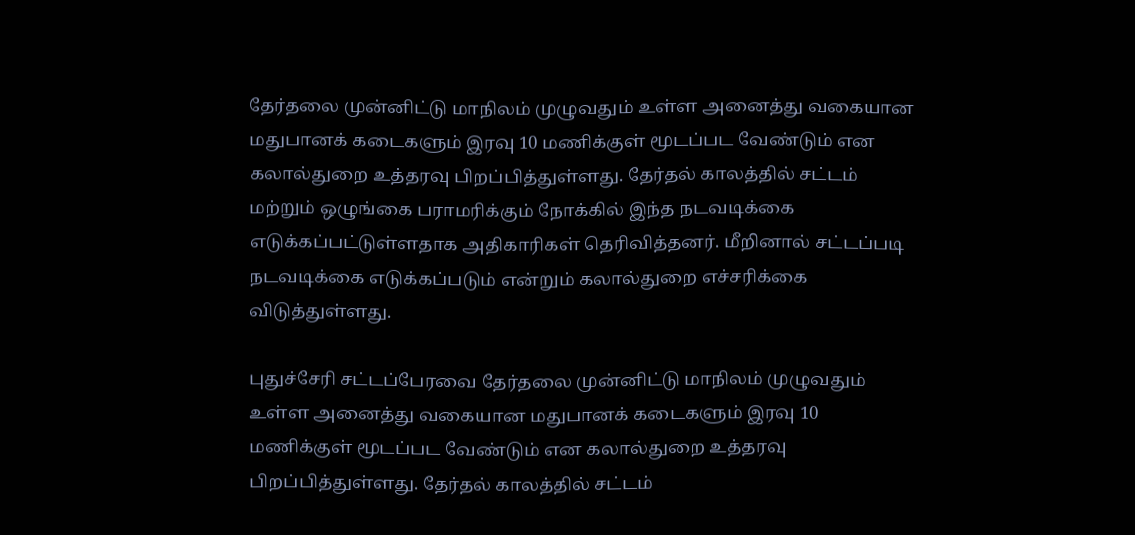தேர்தலை முன்னிட்டு மாநிலம் முழுவதும் உள்ள அனைத்து வகையான மதுபானக் கடைகளும் இரவு 10 மணிக்குள் மூடப்பட வேண்டும் என கலால்துறை உத்தரவு பிறப்பித்துள்ளது. தேர்தல் காலத்தில் சட்டம் மற்றும் ஒழுங்கை பராமரிக்கும் நோக்கில் இந்த நடவடிக்கை எடுக்கப்பட்டுள்ளதாக அதிகாரிகள் தெரிவித்தனர். மீறினால் சட்டப்படி நடவடிக்கை எடுக்கப்படும் என்றும் கலால்துறை எச்சரிக்கை விடுத்துள்ளது.

புதுச்சேரி சட்டப்பேரவை தேர்தலை முன்னிட்டு மாநிலம் முழுவதும் உள்ள அனைத்து வகையான மதுபானக் கடைகளும் இரவு 10 மணிக்குள் மூடப்பட வேண்டும் என கலால்துறை உத்தரவு பிறப்பித்துள்ளது. தேர்தல் காலத்தில் சட்டம்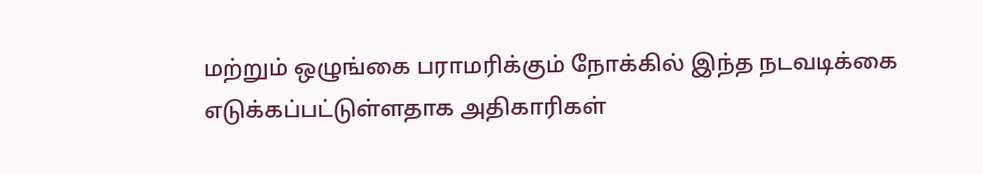மற்றும் ஒழுங்கை பராமரிக்கும் நோக்கில் இந்த நடவடிக்கை எடுக்கப்பட்டுள்ளதாக அதிகாரிகள்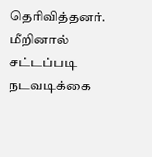தெரிவித்தனர். மீறினால் சட்டப்படி நடவடிக்கை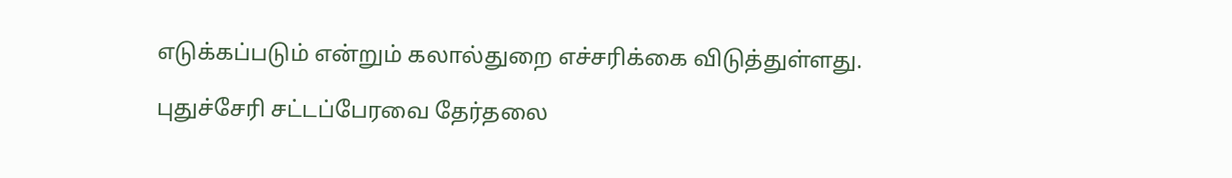எடுக்கப்படும் என்றும் கலால்துறை எச்சரிக்கை விடுத்துள்ளது.

புதுச்சேரி சட்டப்பேரவை தேர்தலை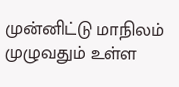முன்னிட்டு மாநிலம் முழுவதும் உள்ள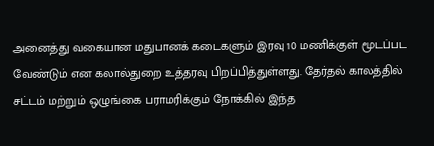அனைத்து வகையான மதுபானக் கடைகளும் இரவு 10 மணிக்குள் மூடப்பட வேண்டும் என கலால்துறை உத்தரவு பிறப்பித்துள்ளது. தேர்தல் காலத்தில் சட்டம் மற்றும் ஒழுங்கை பராமரிக்கும் நோக்கில் இந்த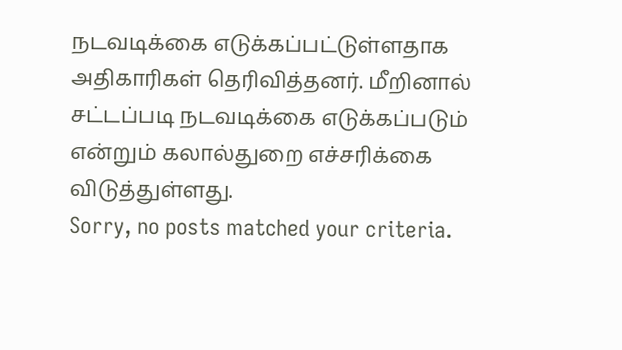நடவடிக்கை எடுக்கப்பட்டுள்ளதாக அதிகாரிகள் தெரிவித்தனர். மீறினால் சட்டப்படி நடவடிக்கை எடுக்கப்படும் என்றும் கலால்துறை எச்சரிக்கை விடுத்துள்ளது.
Sorry, no posts matched your criteria.